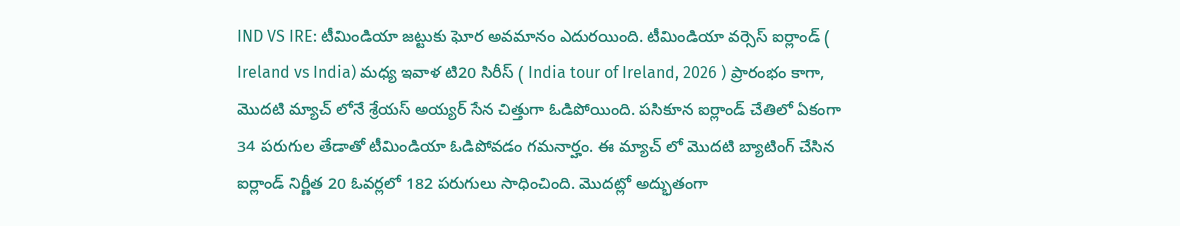IND VS IRE: టీమిండియా జట్టుకు ఘోర అవమానం ఎదురయింది. టీమిండియా వర్సెస్ ఐర్లాండ్ ( Ireland vs India) మధ్య ఇవాళ టి20 సిరీస్ ( India tour of Ireland, 2026 ) ప్రారంభం కాగా, మొదటి మ్యాచ్ లోనే శ్రేయస్ అయ్యర్ సేన చిత్తుగా ఓడిపోయింది. పసికూన ఐర్లాండ్ చేతిలో ఏకంగా 34 పరుగుల తేడాతో టీమిండియా ఓడిపోవడం గమనార్హం. ఈ మ్యాచ్ లో మొదటి బ్యాటింగ్ చేసిన ఐర్లాండ్ నిర్ణీత 20 ఓవర్లలో 182 పరుగులు సాధించింది. మొదట్లో అద్భుతంగా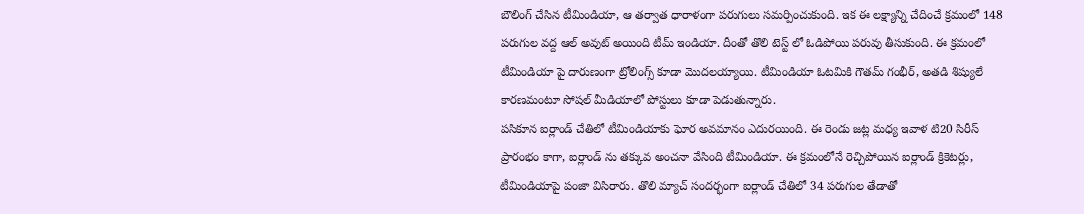బౌలింగ్ చేసిన టీమిండియా, ఆ తర్వాత ధారాళంగా పరుగులు సమర్పించుకుంది. ఇక ఈ లక్ష్యాన్ని చేదించే క్రమంలో 148 పరుగుల వద్ద ఆల్ అవుట్ అయింది టీమ్ ఇండియా. దీంతో తొలి టెస్ట్ లో ఓడిపోయి పరువు తీసుకుంది. ఈ క్రమంలో టీమిండియా పై దారుణంగా ట్రోలింగ్స్ కూడా మొదలయ్యాయి. టీమిండియా ఓటమికి గౌతమ్ గంభీర్, అతడి శిష్యులే కారణమంటూ సోషల్ మీడియాలో పోస్టులు కూడా పెడుతున్నారు.
పసికూన ఐర్లాండ్ చేతిలో టీమిండియాకు ఘోర అవమానం ఎదురయింది. ఈ రెండు జట్ల మధ్య ఇవాళ టి20 సిరీస్ ప్రారంభం కాగా, ఐర్లాండ్ ను తక్కువ అంచనా వేసింది టీమిండియా. ఈ క్రమంలోనే రెచ్చిపోయిన ఐర్లాండ్ క్రికెటర్లు, టీమిండియాపై పంజా విసిరారు. తొలి మ్యాచ్ సందర్భంగా ఐర్లాండ్ చేతిలో 34 పరుగుల తేడాతో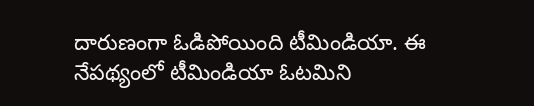దారుణంగా ఓడిపోయింది టీమిండియా. ఈ నేపథ్యంలో టీమిండియా ఓటమిని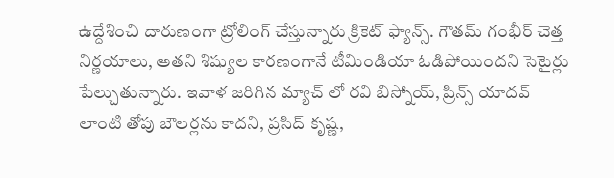ఉద్దేశించి దారుణంగా ట్రోలింగ్ చేస్తున్నారు క్రికెట్ ఫ్యాన్స్. గౌతమ్ గంభీర్ చెత్త నిర్ణయాలు, అతని శిష్యుల కారణంగానే టీమిండియా ఓడిపోయిందని సెటైర్లు పేల్చుతున్నారు. ఇవాళ జరిగిన మ్యాచ్ లో రవి బిస్నోయ్, ప్రిన్స్ యాదవ్ లాంటి తోపు బౌలర్లను కాదని, ప్రసిద్ కృష్ణ,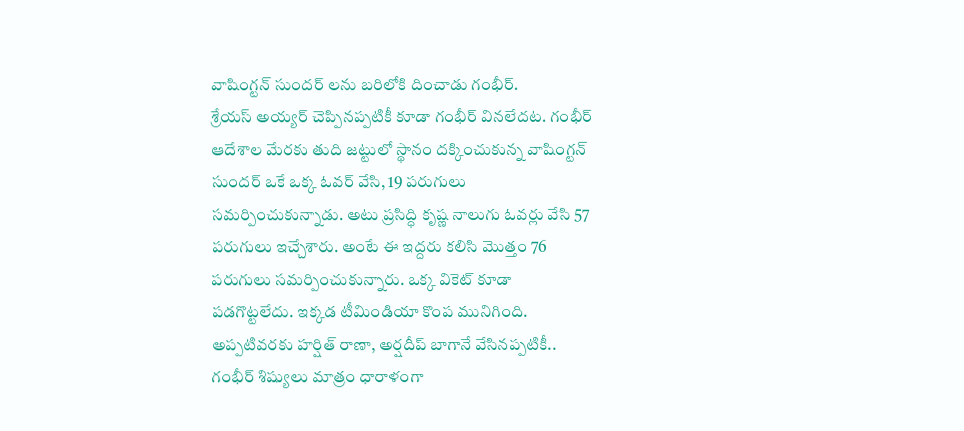వాషింగ్టన్ సుందర్ లను బరిలోకి దించాడు గంభీర్.
శ్రేయస్ అయ్యర్ చెప్పినప్పటికీ కూడా గంభీర్ వినలేదట. గంభీర్ ఆదేశాల మేరకు తుది జట్టులో స్థానం దక్కించుకున్న వాషింగ్టన్ సుందర్ ఒకే ఒక్క ఓవర్ వేసి, 19 పరుగులు సమర్పించుకున్నాడు. అటు ప్రసిద్ధి కృష్ణ నాలుగు ఓవర్లు వేసి 57 పరుగులు ఇచ్చేశారు. అంటే ఈ ఇద్దరు కలిసి మొత్తం 76 పరుగులు సమర్పించుకున్నారు. ఒక్క వికెట్ కూడా పడగొట్టలేదు. ఇక్కడ టీమిండియా కొంప మునిగింది. అప్పటివరకు హర్షిత్ రాణా, అర్షదీప్ బాగానే వేసినప్పటికీ.. గంభీర్ శిష్యులు మాత్రం ధారాళంగా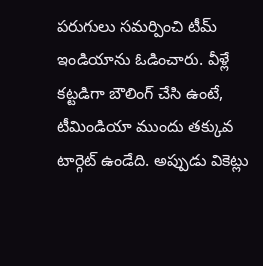పరుగులు సమర్పించి టీమ్ ఇండియాను ఓడించారు. వీళ్లే కట్టడిగా బౌలింగ్ చేసి ఉంటే, టీమిండియా ముందు తక్కువ టార్గెట్ ఉండేది. అప్పుడు వికెట్లు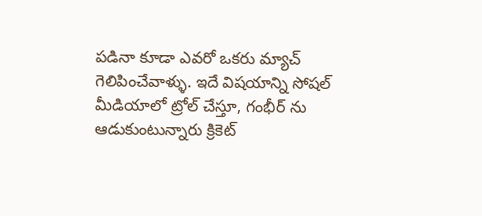పడినా కూడా ఎవరో ఒకరు మ్యాచ్ గెలిపించేవాళ్ళు. ఇదే విషయాన్ని సోషల్ మీడియాలో ట్రోల్ చేస్తూ, గంభీర్ ను ఆడుకుంటున్నారు క్రికెట్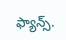ఫ్యాన్స్.